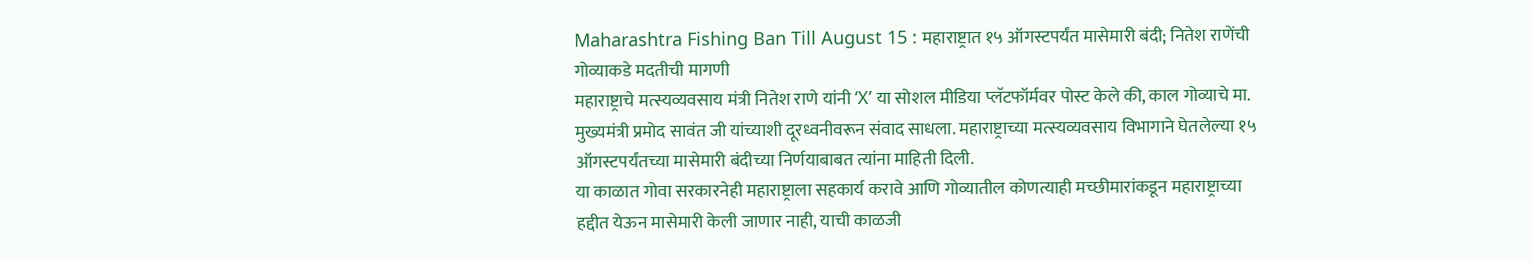Maharashtra Fishing Ban Till August 15 : महाराष्ट्रात १५ ऑगस्टपर्यंत मासेमारी बंदी; नितेश राणेंची गोव्याकडे मदतीची मागणी
महाराष्ट्राचे मत्स्यव्यवसाय मंत्री नितेश राणे यांनी ‘X’ या सोशल मीडिया प्लॅटफॉर्मवर पोस्ट केले की, काल गोव्याचे मा. मुख्यमंत्री प्रमोद सावंत जी यांच्याशी दूरध्वनीवरून संवाद साधला. महाराष्ट्राच्या मत्स्यव्यवसाय विभागाने घेतलेल्या १५ ऑगस्टपर्यंतच्या मासेमारी बंदीच्या निर्णयाबाबत त्यांना माहिती दिली.
या काळात गोवा सरकारनेही महाराष्ट्राला सहकार्य करावे आणि गोव्यातील कोणत्याही मच्छीमारांकडून महाराष्ट्राच्या हद्दीत येऊन मासेमारी केली जाणार नाही, याची काळजी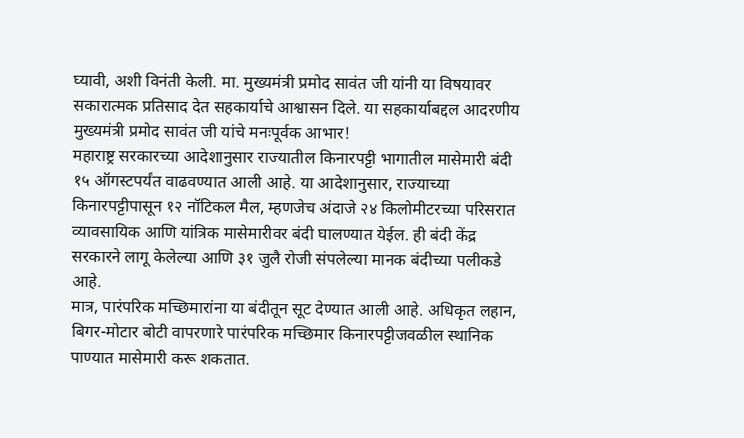घ्यावी, अशी विनंती केली. मा. मुख्यमंत्री प्रमोद सावंत जी यांनी या विषयावर सकारात्मक प्रतिसाद देत सहकार्याचे आश्वासन दिले. या सहकार्याबद्दल आदरणीय मुख्यमंत्री प्रमोद सावंत जी यांचे मनःपूर्वक आभार!
महाराष्ट्र सरकारच्या आदेशानुसार राज्यातील किनारपट्टी भागातील मासेमारी बंदी १५ ऑगस्टपर्यंत वाढवण्यात आली आहे. या आदेशानुसार, राज्याच्या किनारपट्टीपासून १२ नॉटिकल मैल, म्हणजेच अंदाजे २४ किलोमीटरच्या परिसरात व्यावसायिक आणि यांत्रिक मासेमारीवर बंदी घालण्यात येईल. ही बंदी केंद्र सरकारने लागू केलेल्या आणि ३१ जुलै रोजी संपलेल्या मानक बंदीच्या पलीकडे आहे.
मात्र, पारंपरिक मच्छिमारांना या बंदीतून सूट देण्यात आली आहे. अधिकृत लहान, बिगर-मोटार बोटी वापरणारे पारंपरिक मच्छिमार किनारपट्टीजवळील स्थानिक पाण्यात मासेमारी करू शकतात.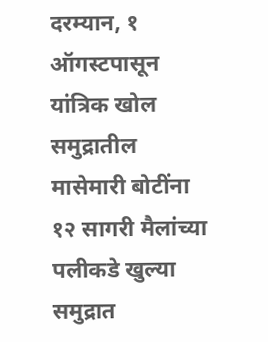दरम्यान, १ ऑगस्टपासून यांत्रिक खोल समुद्रातील मासेमारी बोटींना १२ सागरी मैलांच्या पलीकडे खुल्या समुद्रात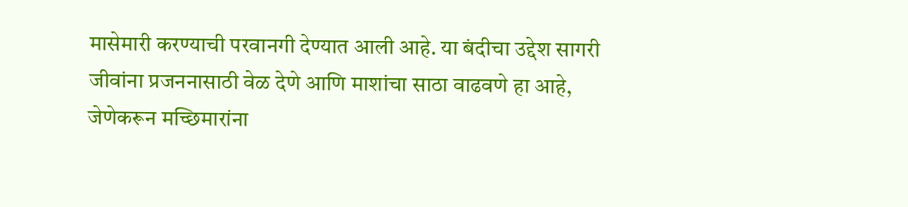मासेमारी करण्याची परवानगी देण्यात आली आहे. या बंदीचा उद्देश सागरी जीवांना प्रजननासाठी वेळ देणे आणि माशांचा साठा वाढवणे हा आहे, जेणेकरून मच्छिमारांना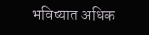भविष्यात अधिक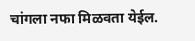चांगला नफा मिळवता येईल.